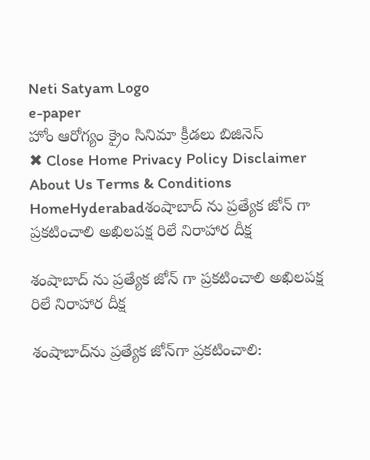Neti Satyam Logo
e-paper
హోం ఆరోగ్యం క్రైం సినిమా క్రీడలు బిజినెస్
✖ Close Home Privacy Policy Disclaimer About Us Terms & Conditions
HomeHyderabadశంషాబాద్ ను ప్రత్యేక జోన్ గా ప్రకటించాలి అఖిలపక్ష రిలే నిరాహార దీక్ష

శంషాబాద్ ను ప్రత్యేక జోన్ గా ప్రకటించాలి అఖిలపక్ష రిలే నిరాహార దీక్ష

శంషాబాద్‌ను ప్రత్యేక జోన్‌గా ప్రకటించాలి: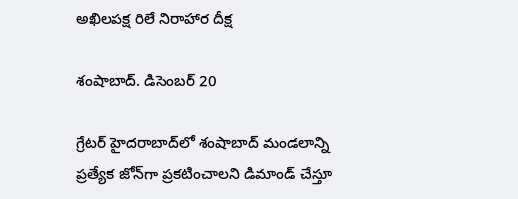అఖిలపక్ష రిలే నిరాహార దీక్ష

శంషాబాద్. డిసెంబర్ 20

గ్రేటర్ హైదరాబాద్‌లో శంషాబాద్ మండలాన్ని ప్రత్యేక జోన్‌గా ప్రకటించాలని డిమాండ్ చేస్తూ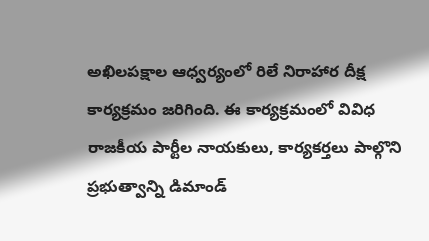అఖిలపక్షాల ఆధ్వర్యంలో రిలే నిరాహార దీక్ష కార్యక్రమం జరిగింది. ఈ కార్యక్రమంలో వివిధ రాజకీయ పార్టీల నాయకులు, కార్యకర్తలు పాల్గొని ప్రభుత్వాన్ని డిమాండ్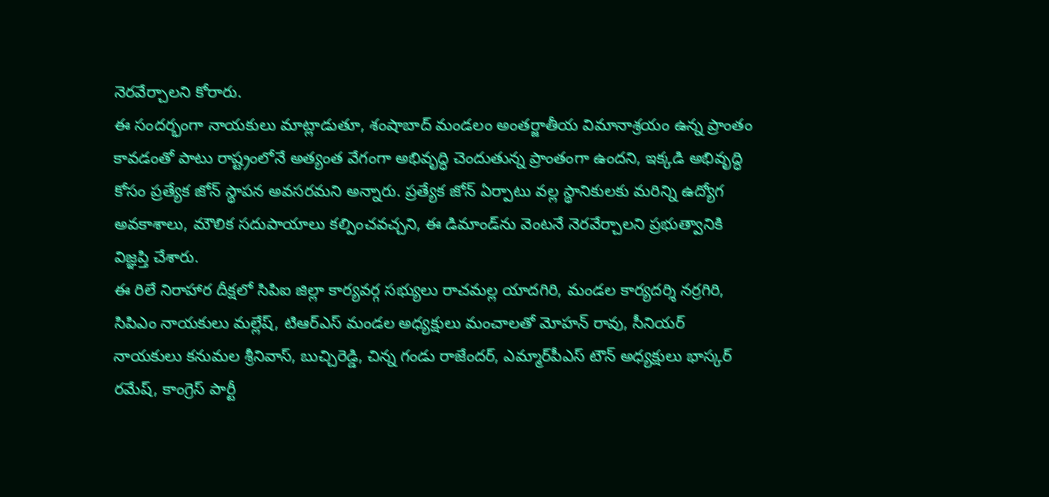నెరవేర్చాలని కోరారు.
ఈ సందర్భంగా నాయకులు మాట్లాడుతూ, శంషాబాద్ మండలం అంతర్జాతీయ విమానాశ్రయం ఉన్న ప్రాంతం కావడంతో పాటు రాష్ట్రంలోనే అత్యంత వేగంగా అభివృద్ధి చెందుతున్న ప్రాంతంగా ఉందని, ఇక్కడి అభివృద్ధి కోసం ప్రత్యేక జోన్ స్థాపన అవసరమని అన్నారు. ప్రత్యేక జోన్ ఏర్పాటు వల్ల స్థానికులకు మరిన్ని ఉద్యోగ అవకాశాలు, మౌలిక సదుపాయాలు కల్పించవచ్చని, ఈ డిమాండ్‌ను వెంటనే నెరవేర్చాలని ప్రభుత్వానికి విజ్ఞప్తి చేశారు.
ఈ రిలే నిరాహార దీక్షలో సిపిఐ జిల్లా కార్యవర్గ సభ్యులు రాచమల్ల యాదగిరి, మండల కార్యదర్శి నర్రగిరి, సిపిఎం నాయకులు మల్లేష్, టిఆర్‌ఎస్ మండల అధ్యక్షులు మంచాలతో మోహన్ రావు, సీనియర్ నాయకులు కనుమల శ్రీనివాస్, బుచ్చిరెడ్డి, చిన్న గండు రాజేందర్, ఎమ్మార్‌పీఎస్ టౌన్ అధ్యక్షులు భాస్కర్ రమేష్, కాంగ్రెస్ పార్టీ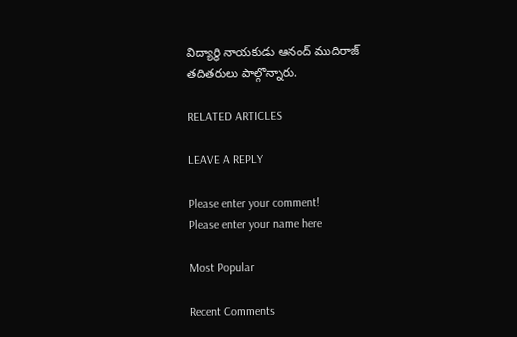విద్యార్థి నాయకుడు ఆనంద్ ముదిరాజ్ తదితరులు పాల్గొన్నారు.

RELATED ARTICLES

LEAVE A REPLY

Please enter your comment!
Please enter your name here

Most Popular

Recent Comments